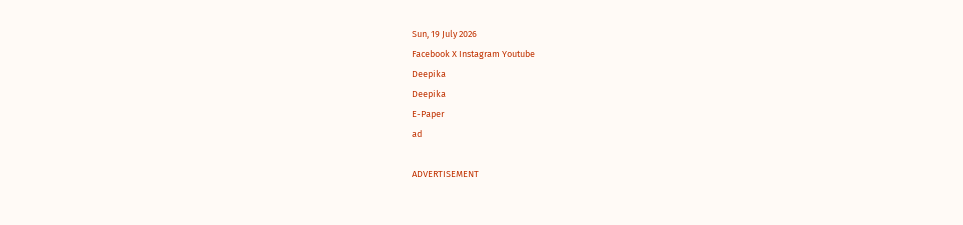Sun, 19 July 2026
Facebook X Instagram Youtube
Deepika
Deepika
E-Paper
ad

ADVERTISEMENT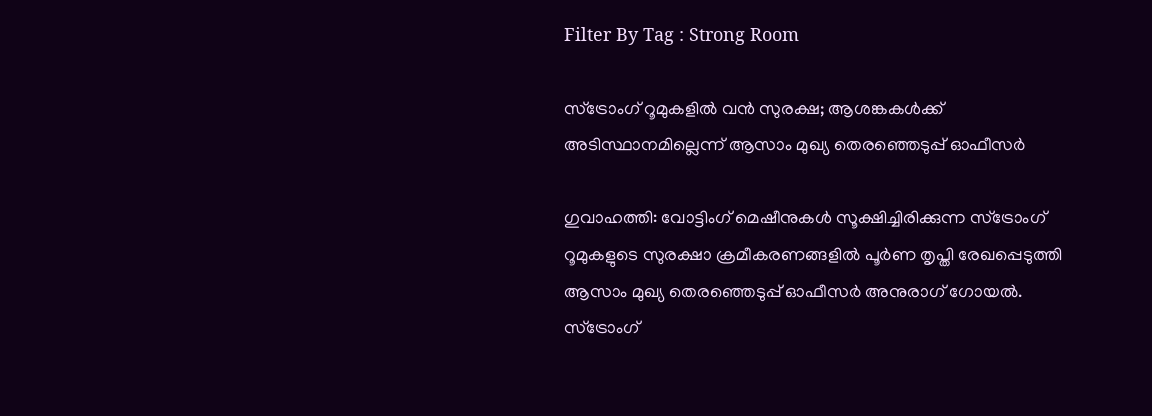Filter By Tag : Strong Room

സ്ട്രോംഗ് റൂമുകളിൽ വൻ സുരക്ഷ; ആശങ്കകൾക്ക് അടിസ്ഥാനമില്ലെന്ന് ആസാം മുഖ്യ തെരഞ്ഞെടുപ്പ് ഓഫീസർ

ഗുവാഹത്തി: വോട്ടിംഗ് മെഷീനുകൾ സൂക്ഷിച്ചിരിക്കുന്ന സ്ട്രോംഗ് റൂമുകളുടെ സുരക്ഷാ ക്രമീകരണങ്ങളിൽ പൂർണ തൃപ്തി രേഖപ്പെടുത്തി ആസാം മുഖ്യ തെരഞ്ഞെടുപ്പ് ഓഫീസർ അനുരാഗ് ഗോയൽ. സ്ട്രോംഗ്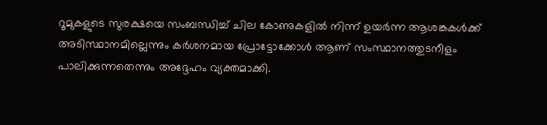റൂമുകളുടെ സുരക്ഷയെ സംബന്ധിച്ച് ചില കോണുകളിൽ നിന്ന് ഉയർന്ന ആശങ്കകൾക്ക് അടിസ്ഥാനമില്ലെന്നും കർശനമായ പ്രോട്ടോക്കോൾ ആണ് സംസ്ഥാനത്തുടനീളം പാലിക്കുന്നതെന്നും അദ്ദേഹം വ്യക്തമാക്കി.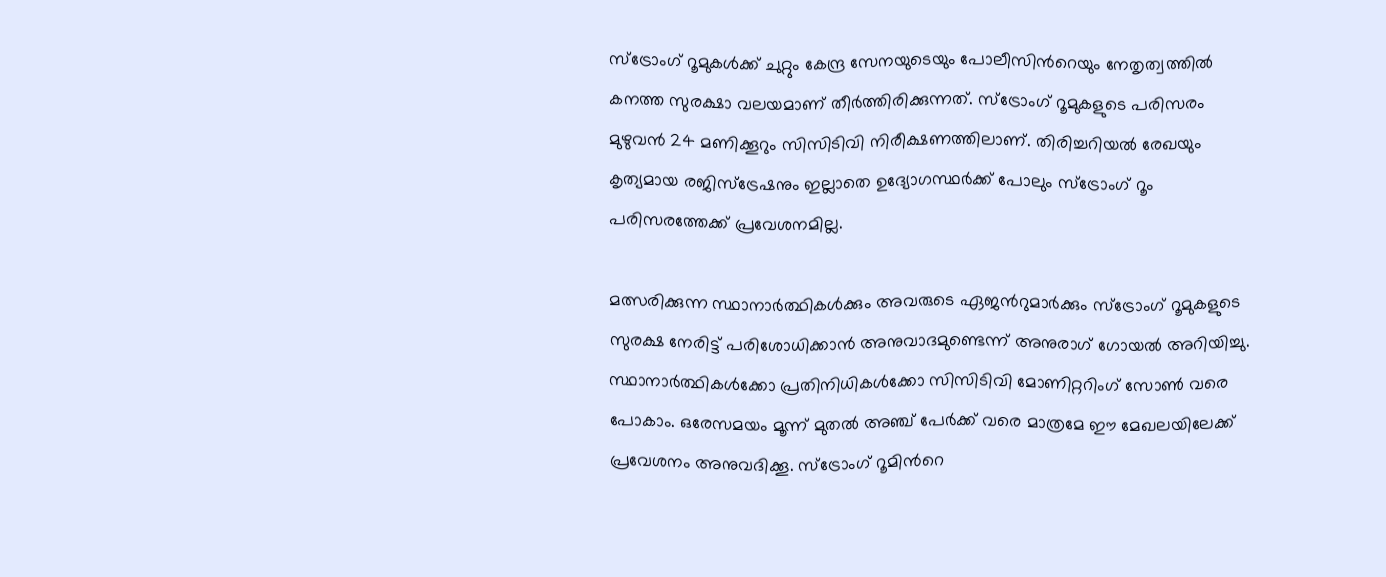സ്ട്രോംഗ് റൂമുകൾക്ക് ചുറ്റും കേന്ദ്ര സേനയുടെയും പോലീസിന്‍റെയും നേതൃത്വത്തിൽ കനത്ത സുരക്ഷാ വലയമാണ് തീർത്തിരിക്കുന്നത്. സ്ട്രോംഗ് റൂമുകളുടെ പരിസരം മുഴുവൻ 24 മണിക്കൂറും സിസിടിവി നിരീക്ഷണത്തിലാണ്. തിരിച്ചറിയൽ രേഖയും കൃത്യമായ രജിസ്ട്രേഷനും ഇല്ലാതെ ഉദ്യോഗസ്ഥർക്ക് പോലും സ്ട്രോംഗ് റൂം പരിസരത്തേക്ക് പ്രവേശനമില്ല.

മത്സരിക്കുന്ന സ്ഥാനാർത്ഥികൾക്കും അവരുടെ ഏജന്‍റുമാർക്കും സ്ട്രോംഗ് റൂമുകളുടെ സുരക്ഷ നേരിട്ട് പരിശോധിക്കാൻ അനുവാദമുണ്ടെന്ന് അനുരാഗ് ഗോയൽ അറിയിച്ചു. സ്ഥാനാർത്ഥികൾക്കോ പ്രതിനിധികൾക്കോ സിസിടിവി മോണിറ്ററിംഗ് സോൺ വരെ പോകാം. ഒരേസമയം മൂന്ന് മുതൽ അഞ്ച് പേർക്ക് വരെ മാത്രമേ ഈ മേഖലയിലേക്ക് പ്രവേശനം അനുവദിക്കൂ. സ്ട്രോംഗ് റൂമിന്‍റെ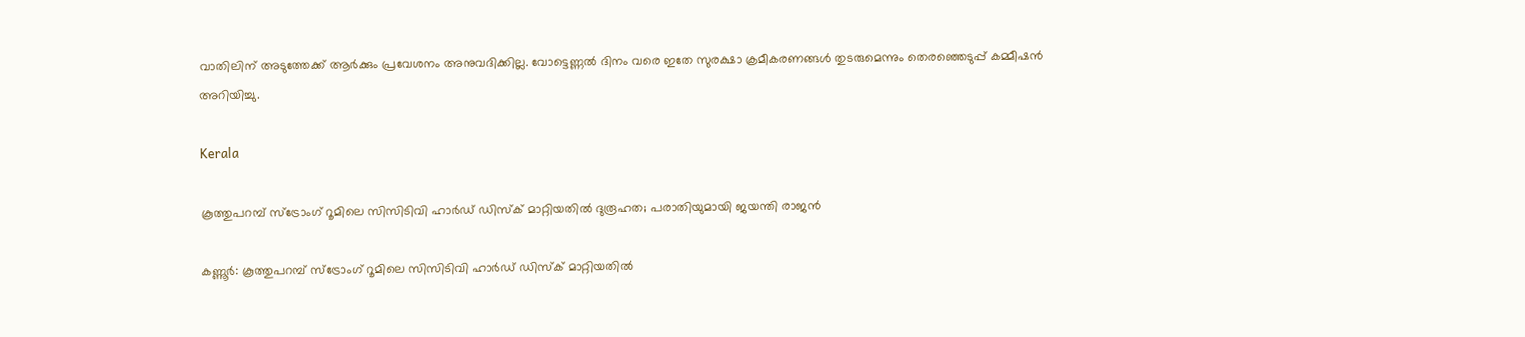വാതിലിന് അടുത്തേക്ക് ആർക്കും പ്രവേശനം അനുവദിക്കില്ല. വോട്ടെണ്ണൽ ദിനം വരെ ഇതേ സുരക്ഷാ ക്രമീകരണങ്ങൾ തുടരുമെന്നും തെരഞ്ഞെടുപ്പ് കമ്മീഷൻ അറിയിച്ചു.

Kerala

കൂത്തുപറമ്പ് സ്‌ട്രോംഗ് റൂമിലെ സിസിടിവി ഹാര്‍ഡ് ഡിസ്‌ക് മാറ്റിയതില്‍ ദുരൂഹത; പരാതിയുമായി ജയന്തി രാജൻ

കണ്ണൂർ: കൂത്തുപറമ്പ് സ്‌ട്രോംഗ് റൂമിലെ സിസിടിവി ഹാര്‍ഡ് ഡിസ്‌ക് മാറ്റിയതില്‍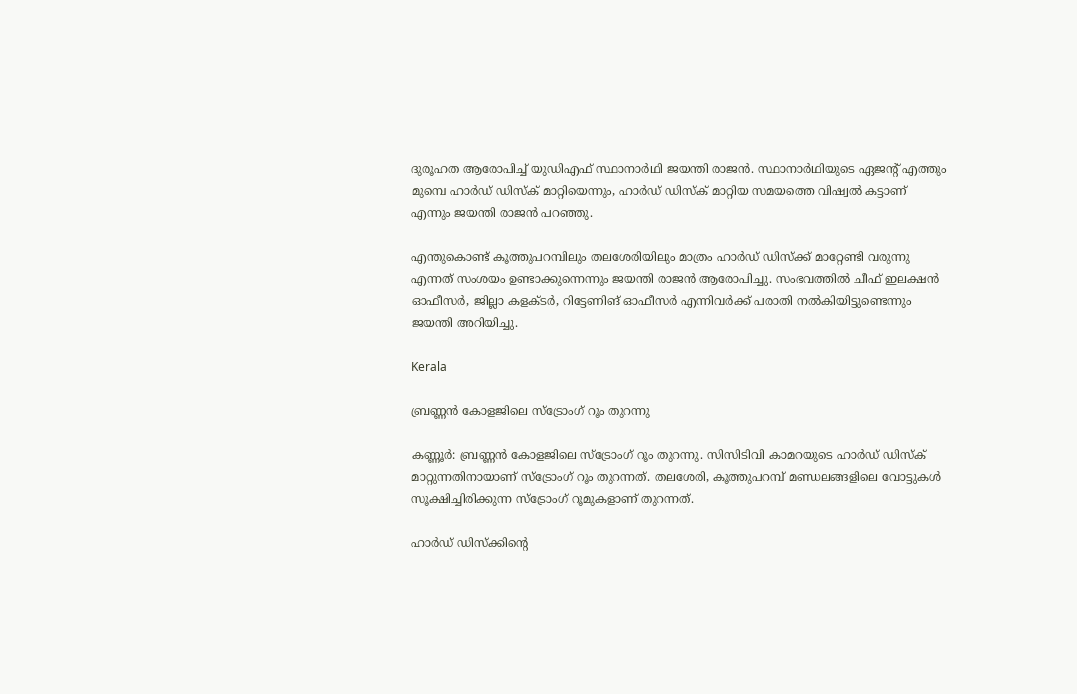ദുരൂഹത ആരോപിച്ച് യുഡിഎഫ് സ്ഥാനാർഥി ജയന്തി രാജന്‍. സ്ഥാനാർഥിയുടെ ഏജന്‍റ് എത്തും മുമ്പെ ഹാർഡ് ഡിസ്ക് മാറ്റിയെന്നും, ഹാർഡ് ഡിസ്ക് മാറ്റിയ സമയത്തെ വിഷ്വൽ കട്ടാണ് എന്നും ജയന്തി രാജൻ പറഞ്ഞു.

എന്തുകൊണ്ട് കൂത്തുപറമ്പിലും തലശേരിയിലും മാത്രം ഹാർഡ് ഡിസ്ക്ക് മാറ്റേണ്ടി വരുന്നു എന്നത് സംശയം ഉണ്ടാക്കുന്നെന്നും ജയന്തി രാജൻ ആരോപിച്ചു. സംഭവത്തിൽ ചീഫ് ഇലക്ഷൻ ഓഫീസർ, ജില്ലാ കളക്ടർ, റിട്ടേണിങ് ഓഫീസർ എന്നിവർക്ക് പരാതി നൽകിയിട്ടുണ്ടെന്നും ജയന്തി അറിയിച്ചു.

Kerala

ബ്രണ്ണൻ കോളജിലെ സ്ട്രോംഗ് റൂം തുറന്നു

കണ്ണൂർ: ബ്രണ്ണൻ കോളജിലെ സ്ട്രോംഗ് റൂം തുറന്നു. സിസിടിവി കാമറയുടെ ഹാർഡ് ഡിസ്ക് മാറ്റുന്നതിനായാണ് സ്ട്രോംഗ് റൂം തുറന്നത്. തലശേരി, കൂത്തുപറമ്പ് മണ്ഡലങ്ങളിലെ വോട്ടുകൾ സൂക്ഷിച്ചിരിക്കുന്ന സ്ട്രോംഗ് റൂമുകളാണ് തുറന്നത്.

ഹാർഡ് ഡിസ്ക്കിന്‍റെ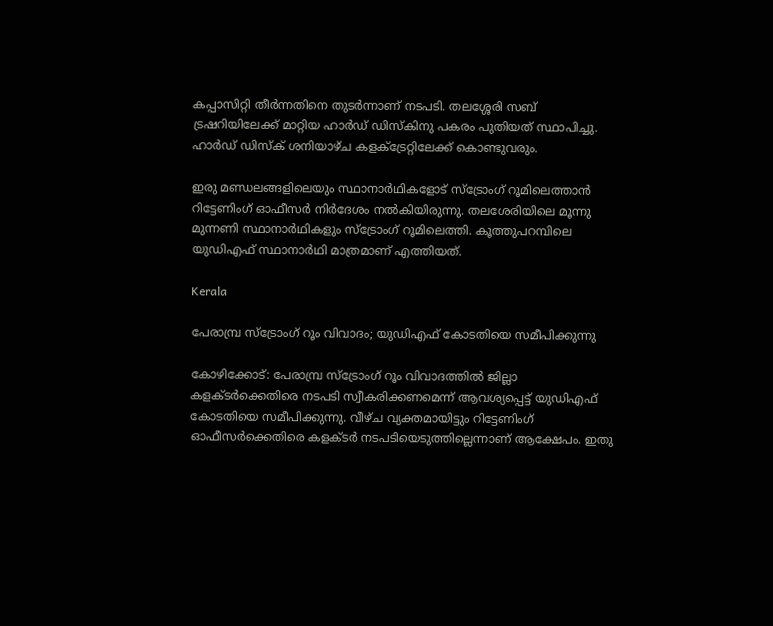കപ്പാസിറ്റി തീർന്നതിനെ തുടർന്നാണ് നടപടി. തലശ്ശേരി സബ് ട്രഷറിയിലേക്ക് മാറ്റിയ ഹാർഡ് ഡിസ്കിനു പകരം പുതിയത് സ്ഥാപിച്ചു. ഹാർഡ് ഡിസ്ക് ശനിയാഴ്ച കളക്ട്രേറ്റിലേക്ക് കൊണ്ടുവരും.

ഇരു മണ്ഡലങ്ങളിലെയും സ്ഥാനാർഥികളോട് സ്ട്രോംഗ് റൂമിലെത്താൻ റിട്ടേണിംഗ് ഓഫീസർ നിർദേശം നൽകിയിരുന്നു. തലശേരിയിലെ മൂന്നു മുന്നണി സ്ഥാനാർഥികളും സ്ട്രോംഗ് റൂമിലെത്തി. കൂത്തുപറമ്പിലെ യുഡിഎഫ് സ്ഥാനാർഥി മാത്രമാണ് എത്തിയത്.

Kerala

പേരാമ്പ്ര സ്ട്രോംഗ് റൂം വിവാദം; യുഡിഎഫ് കോടതിയെ സമീപിക്കുന്നു

കോഴിക്കോട്: പേരാമ്പ്ര സ്ട്രോംഗ് റൂം വിവാദത്തിൽ ജില്ലാ കളക്ടർക്കെതിരെ നടപടി സ്വീകരിക്കണമെന്ന് ആവശ്യപ്പെട്ട് യുഡിഎഫ് കോടതിയെ സമീപിക്കുന്നു. വീഴ്ച വ്യക്തമായിട്ടും റിട്ടേണിംഗ് ഓഫീസർക്കെതിരെ കളക്ടർ നടപടിയെടുത്തില്ലെന്നാണ് ആക്ഷേപം. ഇതു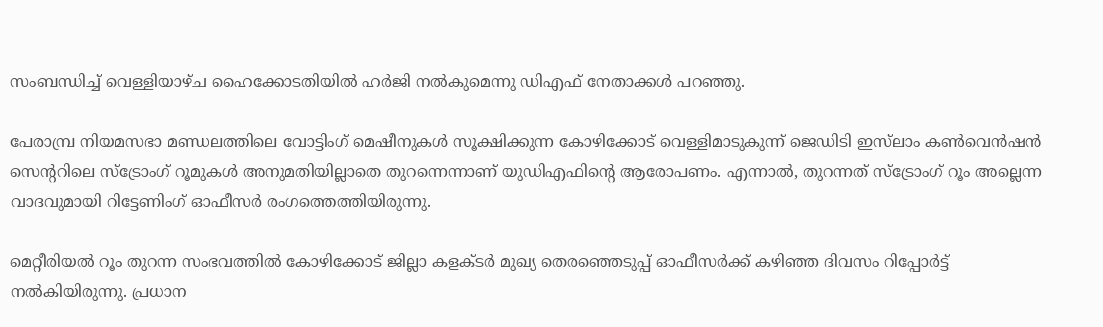സംബന്ധിച്ച് വെള്ളിയാഴ്ച ഹൈക്കോടതിയിൽ ഹർജി നൽകുമെന്നു ഡിഎഫ് നേതാക്കൾ പറഞ്ഞു.

പേരാമ്പ്ര നിയമസഭാ മണ്ഡലത്തിലെ വോട്ടിംഗ് മെഷീനുകൾ സൂക്ഷിക്കുന്ന കോഴിക്കോട് വെള്ളിമാടുകുന്ന് ജെഡിടി ഇസ്‌ലാം കൺവെൻഷൻ സെന്‍ററിലെ സ്ട്രോംഗ് റൂമുകൾ അനുമതിയില്ലാതെ തുറന്നെന്നാണ് യുഡിഎഫിന്‍റെ ആരോപണം. എന്നാൽ, തുറന്നത് സ്ട്രോംഗ് റൂം അല്ലെന്ന വാദവുമായി റിട്ടേണിംഗ് ഓഫീസര്‍ രംഗത്തെത്തിയിരുന്നു.

മെറ്റീരിയൽ റൂം തുറന്ന സംഭവത്തിൽ കോഴിക്കോട് ജില്ലാ കളക്ടർ മുഖ്യ തെരഞ്ഞെടുപ്പ് ഓഫീസർക്ക് കഴിഞ്ഞ ദിവസം റിപ്പോർട്ട് നൽകിയിരുന്നു. പ്രധാന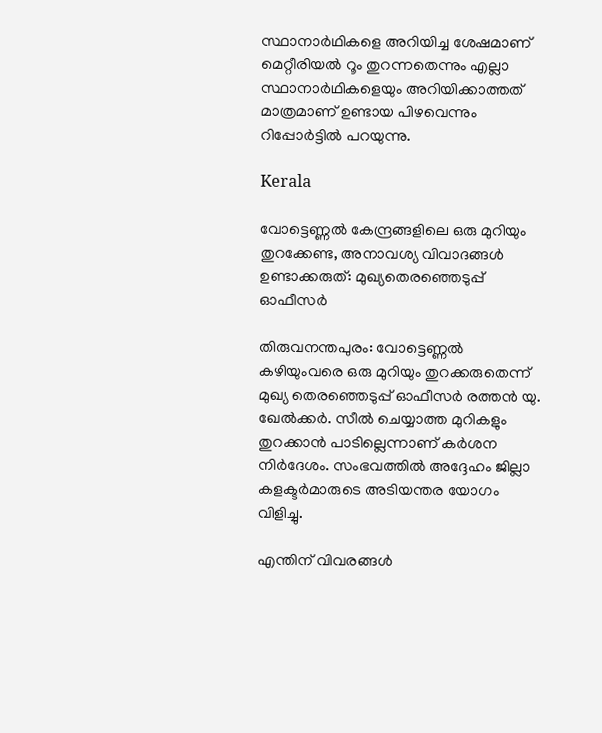സ്ഥാനാർഥികളെ അറിയിച്ച ശേഷമാണ് മെറ്റീരിയൽ റൂം തുറന്നതെന്നും എല്ലാ സ്ഥാനാർഥികളെയും അറിയിക്കാത്തത് മാത്രമാണ് ഉണ്ടായ പിഴവെന്നും റിപ്പോർട്ടിൽ പറയുന്നു.

Kerala

വോട്ടെണ്ണൽ കേന്ദ്രങ്ങളിലെ ഒരു മുറിയും തുറക്കേണ്ട, അനാവശ്യ വിവാദങ്ങള്‍ ഉണ്ടാക്കരുത്: മുഖ്യതെരഞ്ഞെടുപ്പ് ഓഫീസര്‍

തിരുവനന്തപുരം: വോട്ടെണ്ണൽ കഴിയുംവരെ ഒരു മുറിയും തുറക്കരുതെന്ന് മുഖ്യ തെരഞ്ഞെടുപ്പ് ഓഫീസർ രത്തന്‍ യു. ഖേല്‍ക്കര്‍. സീൽ ചെയ്യാത്ത മുറികളും തുറക്കാൻ പാടില്ലെന്നാണ് കർശന നിർദേശം. സംഭവത്തില്‍ അദ്ദേഹം ജില്ലാ കളക്ടര്‍മാരുടെ അടിയന്തര യോഗം വിളിച്ചു.

എന്തിന് വിവരങ്ങള്‍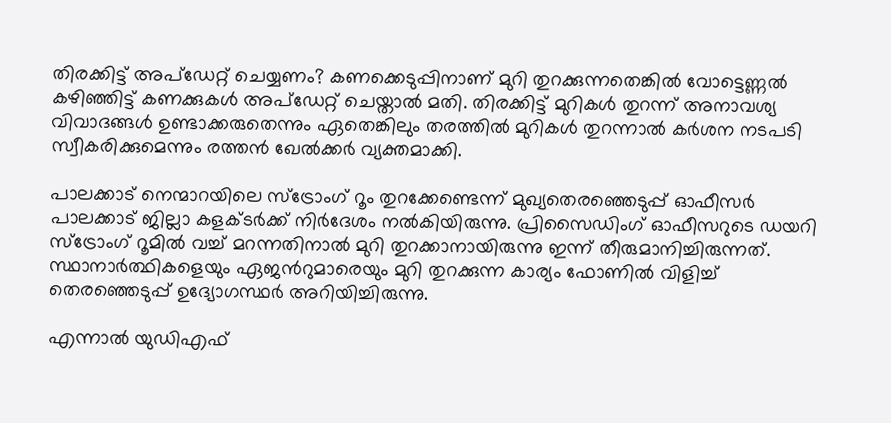തിരക്കിട്ട് അപ്‌ഡേറ്റ് ചെയ്യണം? കണക്കെടുപ്പിനാണ് മുറി തുറക്കുന്നതെങ്കില്‍ വോട്ടെണ്ണല്‍ കഴിഞ്ഞിട്ട് കണക്കുകള്‍ അപ്‌ഡേറ്റ് ചെയ്താല്‍ മതി. തിരക്കിട്ട് മുറികള്‍ തുറന്ന് അനാവശ്യ വിവാദങ്ങള്‍ ഉണ്ടാക്കരുതെന്നും ഏതെങ്കിലും തരത്തില്‍ മുറികള്‍ തുറന്നാല്‍ കര്‍ശന നടപടി സ്വീകരിക്കുമെന്നും രത്തന്‍ ഖേല്‍ക്കര്‍ വ്യക്തമാക്കി.

പാലക്കാട് നെന്മാറയിലെ സ്‌ട്രോംഗ് റൂം തുറക്കേണ്ടെന്ന് മുഖ്യതെരഞ്ഞെടുപ്പ് ഓഫീസര്‍ പാലക്കാട് ജില്ലാ കളക്ടര്‍ക്ക് നിര്‍ദേശം നല്‍കിയിരുന്നു. പ്രിസൈഡിംഗ് ഓഫീസറുടെ ഡയറി സ്‌ട്രോംഗ് റൂമില്‍ വച്ച് മറന്നതിനാല്‍ മുറി തുറക്കാനായിരുന്നു ഇന്ന് തീരുമാനിച്ചിരുന്നത്. സ്ഥാനാര്‍ത്ഥികളെയും ഏജന്‍റുമാരെയും മുറി തുറക്കുന്ന കാര്യം ഫോണില്‍ വിളിച്ച് തെരഞ്ഞെടുപ്പ് ഉദ്യോഗസ്ഥര്‍ അറിയിച്ചിരുന്നു.

എന്നാല്‍ യുഡിഎഫ്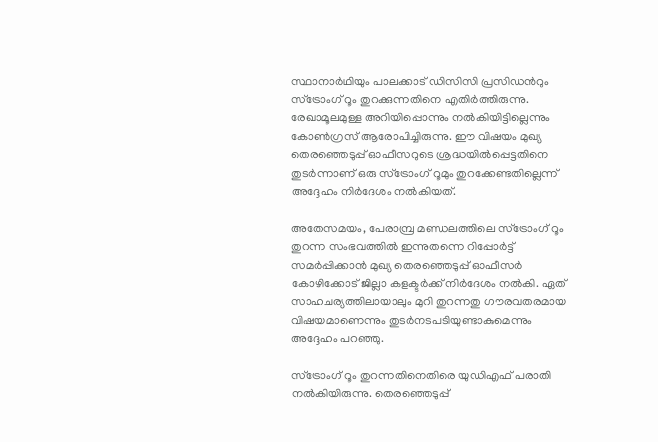സ്ഥാനാര്‍ഥിയും പാലക്കാട് ഡിസിസി പ്രസിഡന്‍റും സ്‌ട്രോംഗ് റൂം തുറക്കുന്നതിനെ എതിര്‍ത്തിരുന്നു. രേഖാമൂലമുള്ള അറിയിപ്പൊന്നും നല്‍കിയിട്ടില്ലെന്നും കോണ്‍ഗ്രസ് ആരോപിച്ചിരുന്നു. ഈ വിഷയം മുഖ്യ തെരഞ്ഞെടുപ്പ് ഓഫീസറുടെ ശ്രദ്ധയില്‍പ്പെട്ടതിനെ തുടര്‍ന്നാണ് ഒരു സ്‌ട്രോംഗ് റൂമും തുറക്കേണ്ടതില്ലെന്ന് അദ്ദേഹം നിര്‍ദേശം നല്‍കിയത്.

അതേസമയം, പേരാമ്പ്ര മണ്ഡലത്തിലെ സ്‌ട്രോംഗ് റൂം തുറന്ന സംഭവത്തില്‍ ഇന്നുതന്നെ റിപ്പോര്‍ട്ട് സമര്‍പ്പിക്കാന്‍ മുഖ്യ തെരഞ്ഞെടുപ്പ് ഓഫീസര്‍ കോഴിക്കോട് ജില്ലാ കളക്ടര്‍ക്ക് നിര്‍ദേശം നല്‍കി. ഏത് സാഹചര്യത്തിലായാലും മുറി തുറന്നതു ഗൗരവതരമായ വിഷയമാണെന്നും തുടര്‍നടപടിയുണ്ടാകുമെന്നും അദ്ദേഹം പറഞ്ഞു.

സ്‌ട്രോംഗ് റൂം തുറന്നതിനെതിരെ യുഡിഎഫ് പരാതി നല്‍കിയിരുന്നു. തെരഞ്ഞെടുപ്പ്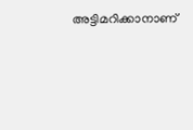അട്ടിമറിക്കാനാണ്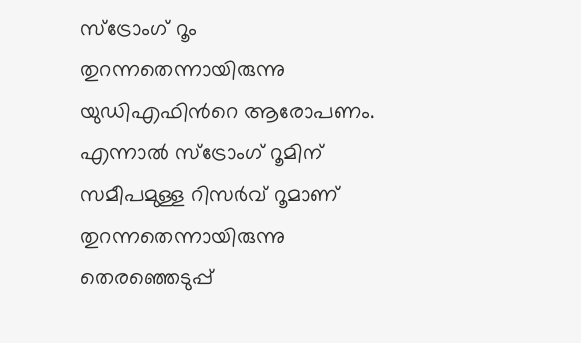സ്‌ട്രോംഗ് റൂം തുറന്നതെന്നായിരുന്നു യുഡിഎഫിന്‍റെ ആരോപണം. എന്നാല്‍ സ്‌ട്രോംഗ് റൂമിന് സമീപമുള്ള റിസര്‍വ് റൂമാണ് തുറന്നതെന്നായിരുന്നു തെരഞ്ഞെടുപ്പ്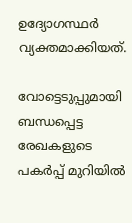ഉദ്യോഗസ്ഥര്‍ വ്യക്തമാക്കിയത്.

വോട്ടെടുപ്പുമായി ബന്ധപ്പെട്ട രേഖകളുടെ പകര്‍പ്പ് മുറിയില്‍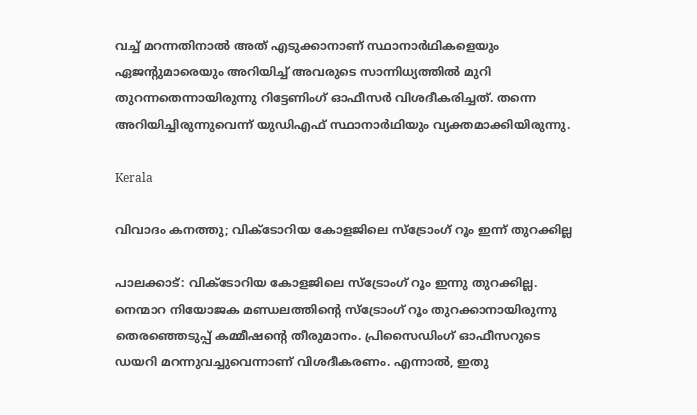വച്ച് മറന്നതിനാല്‍ അത് എടുക്കാനാണ് സ്ഥാനാര്‍ഥികളെയും ഏജന്‍റുമാരെയും അറിയിച്ച് അവരുടെ സാന്നിധ്യത്തില്‍ മുറി തുറന്നതെന്നായിരുന്നു റിട്ടേണിംഗ് ഓഫീസര്‍ വിശദീകരിച്ചത്. തന്നെ അറിയിച്ചിരുന്നുവെന്ന് യുഡിഎഫ് സ്ഥാനാര്‍ഥിയും വ്യക്തമാക്കിയിരുന്നു.

Kerala

വിവാദം കനത്തു; വിക്ടോറിയ കോളജിലെ സ്ട്രോംഗ് റൂം ഇന്ന് തുറക്കില്ല

പാലക്കാട്: വിക്ടോറിയ കോളജിലെ സ്ട്രോംഗ് റൂം ഇന്നു തുറക്കില്ല. നെന്മാറ നിയോജക മണ്ഡലത്തിന്‍റെ സ്ട്രോംഗ് റൂം തുറക്കാനായിരുന്നു തെരഞ്ഞെടുപ്പ് കമ്മീഷന്‍റെ തീരുമാനം. പ്രിസൈഡിംഗ് ഓഫീസറുടെ ഡയറി മറന്നുവച്ചുവെന്നാണ് വിശദീകരണം. എന്നാൽ, ഇതു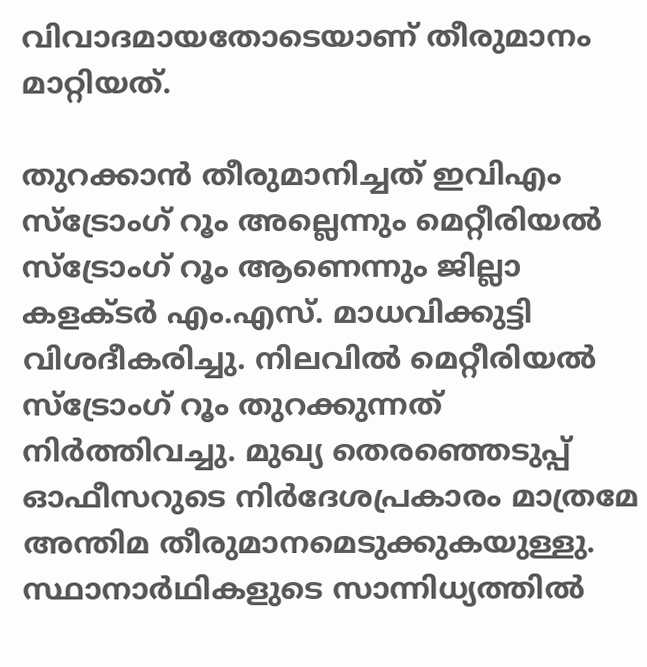വിവാദമായതോടെയാണ് തീരുമാനം മാറ്റിയത്.

തുറക്കാൻ തീരുമാനിച്ചത് ഇവിഎം സ്ട്രോംഗ് റൂം അല്ലെന്നും മെറ്റീരിയൽ സ്ട്രോംഗ് റൂം ആണെന്നും ജില്ലാ കളക്ടര്‍ എം.എസ്. മാധവിക്കുട്ടി വിശദീകരിച്ചു. നിലവിൽ മെറ്റീരിയൽ സ്ട്രോംഗ് റൂം തുറക്കുന്നത് നിർത്തിവച്ചു. മുഖ്യ തെരഞ്ഞെടുപ്പ് ഓഫീസറുടെ നിർദേശപ്രകാരം മാത്രമേ അന്തിമ തീരുമാനമെടുക്കുകയുള്ളു. സ്ഥാനാർഥികളുടെ സാന്നിധ്യത്തിൽ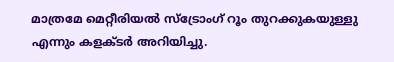മാത്രമേ മെറ്റീരിയൽ സ്ട്രോംഗ് റൂം തുറക്കുകയുള്ളു എന്നും കളക്ടര്‍ അറിയിച്ചു.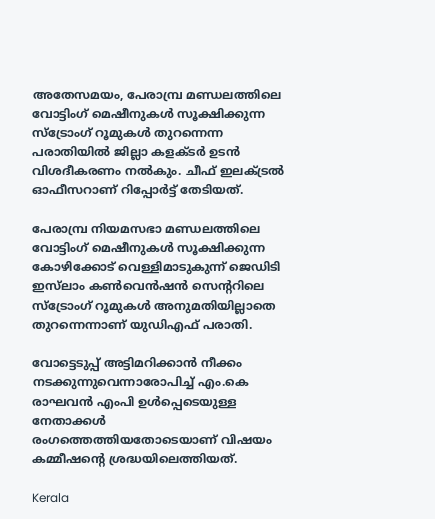അതേസമയം, പേരാമ്പ്ര മണ്ഡലത്തിലെ വോട്ടിംഗ് മെഷീനുകൾ സൂക്ഷിക്കുന്ന സ്ട്രോംഗ് റൂമുകൾ തുറന്നെന്ന പരാതിയിൽ ജില്ലാ കളക്ടർ ഉടൻ വിശദീകരണം നൽകും. ചീഫ് ഇലക്ട്രൽ ഓഫീസറാണ് റിപ്പോർട്ട് തേടിയത്.

പേരാമ്പ്ര നിയമസഭാ മണ്ഡലത്തിലെ വോട്ടിംഗ് മെഷീനുകൾ സൂക്ഷിക്കുന്ന കോഴിക്കോട് വെള്ളിമാടുകുന്ന് ജെഡിടി ഇസ്‌ലാം കൺവെൻഷൻ സെന്‍ററിലെ സ്ട്രോംഗ് റൂമുകൾ അനുമതിയില്ലാതെ തുറന്നെന്നാണ് യുഡിഎഫ് പരാതി.

വോട്ടെടുപ്പ് അട്ടിമറിക്കാൻ നീക്കം നടക്കുന്നുവെന്നാരോപിച്ച് എം.കെ രാഘവൻ എംപി ഉൾപ്പെടെയുള്ള നേതാക്കൾ രംഗത്തെത്തിയതോടെയാണ് വിഷയം കമ്മീഷന്‍റെ ശ്രദ്ധയിലെത്തിയത്.

Kerala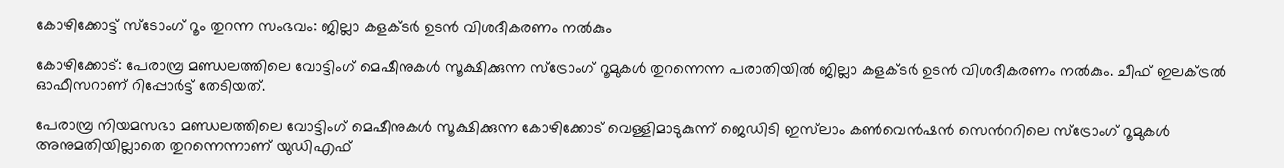കോഴിക്കോട്ട് സ്ടോംഗ് റൂം തുറന്ന സംഭവം: ജില്ലാ കളക്ടർ ഉടൻ വിശദീകരണം നൽകും

കോഴിക്കോട്: പേരാമ്പ്ര മണ്ഡലത്തിലെ വോട്ടിംഗ് മെഷീനുകൾ സൂക്ഷിക്കുന്ന സ്ട്രോംഗ് റൂമുകൾ തുറന്നെന്ന പരാതിയിൽ ജില്ലാ കളക്ടർ ഉടൻ വിശദീകരണം നൽകും. ചീഫ് ഇലക്ട്രൽ ഓഫീസറാണ് റിപ്പോർട്ട് തേടിയത്.

പേരാമ്പ്ര നിയമസഭാ മണ്ഡലത്തിലെ വോട്ടിംഗ് മെഷീനുകൾ സൂക്ഷിക്കുന്ന കോഴിക്കോട് വെള്ളിമാടുകുന്ന് ജെഡിടി ഇസ്‌ലാം കൺവെൻഷൻ സെന്‍ററിലെ സ്ട്രോംഗ് റൂമുകൾ അനുമതിയില്ലാതെ തുറന്നെന്നാണ് യുഡിഎഫ്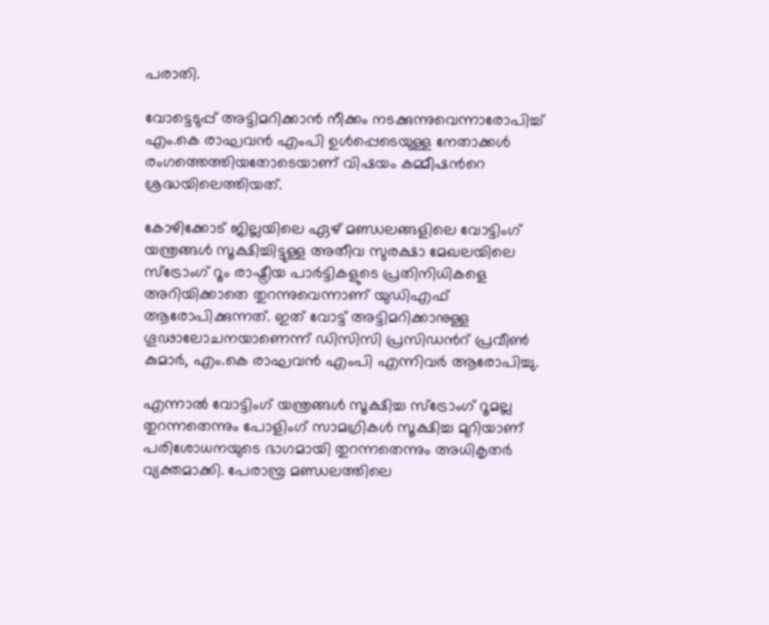പരാതി.

വോട്ടെടുപ്പ് അട്ടിമറിക്കാൻ നീക്കം നടക്കുന്നുവെന്നാരോപിച്ച് എം.കെ രാഘവൻ എംപി ഉൾപ്പെടെയുള്ള നേതാക്കൾ രംഗത്തെത്തിയതോടെയാണ് വിഷയം കമ്മീഷന്‍റെ ശ്രദ്ധയിലെത്തിയത്.

കോഴിക്കോട് ജില്ലയിലെ ഏഴ് മണ്ഡലങ്ങളിലെ വോട്ടിംഗ് യന്ത്രങ്ങൾ സൂക്ഷിച്ചിട്ടുള്ള അതീവ സുരക്ഷാ മേഖലയിലെ സ്ട്രോംഗ് റൂം രാഷ്ട്രീയ പാർട്ടികളുടെ പ്രതിനിധികളെ അറിയിക്കാതെ തുറന്നുവെന്നാണ് യുഡിഎഫ് ആരോപിക്കുന്നത്. ഇത് വോട്ട് അട്ടിമറിക്കാനുള്ള ഗൂഢാലോചനയാണെന്ന് ഡിസിസി പ്രസിഡന്‍റ് പ്രവീൺ കുമാർ, എം.കെ രാഘവൻ എംപി എന്നിവർ ആരോപിച്ചു.

എന്നാൽ വോട്ടിംഗ് യന്ത്രങ്ങൾ സൂക്ഷിച്ച സ്ട്രോംഗ് റൂമല്ല തുറന്നതെന്നും പോളിംഗ് സാമഗ്രികൾ സൂക്ഷിച്ച മുറിയാണ് പരിശോധനയുടെ ഭാഗമായി തുറന്നതെന്നും അധികൃതർ വ്യക്തമാക്കി. പേരാമ്പ്ര മണ്ഡലത്തിലെ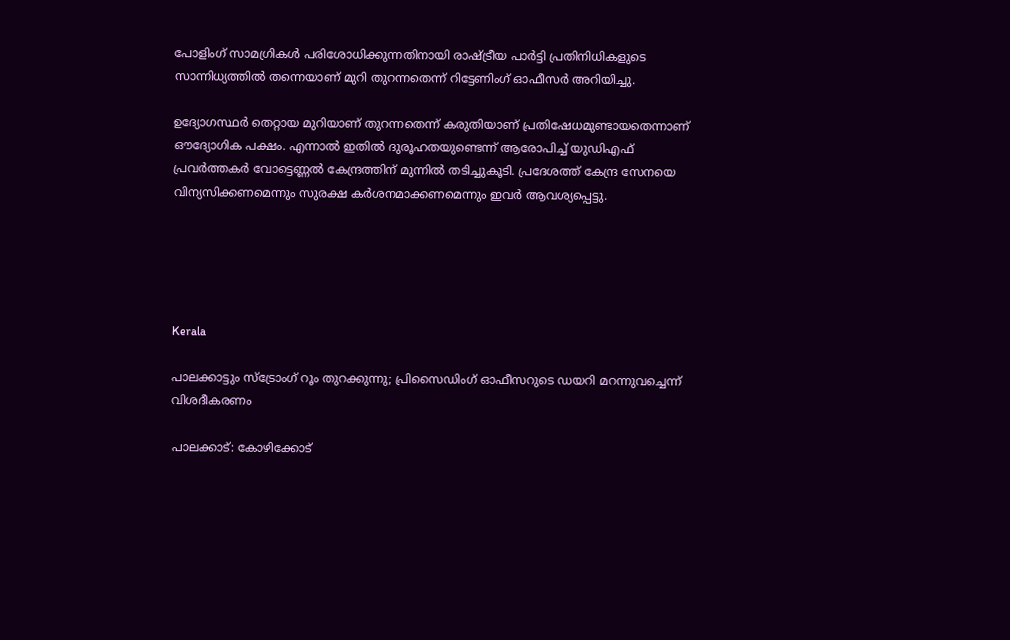പോളിംഗ് സാമഗ്രികൾ പരിശോധിക്കുന്നതിനായി രാഷ്ട്രീയ പാർട്ടി പ്രതിനിധികളുടെ സാന്നിധ്യത്തിൽ തന്നെയാണ് മുറി തുറന്നതെന്ന് റിട്ടേണിംഗ് ഓഫീസർ അറിയിച്ചു.

ഉദ്യോഗസ്ഥർ തെറ്റായ മുറിയാണ് തുറന്നതെന്ന് കരുതിയാണ് പ്രതിഷേധമുണ്ടായതെന്നാണ് ഔദ്യോഗിക പക്ഷം. എന്നാൽ ഇതിൽ ദുരൂഹതയുണ്ടെന്ന് ആരോപിച്ച് യുഡിഎഫ് പ്രവർത്തകർ വോട്ടെണ്ണൽ കേന്ദ്രത്തിന് മുന്നിൽ തടിച്ചുകൂടി. പ്രദേശത്ത് കേന്ദ്ര സേനയെ വിന്യസിക്കണമെന്നും സുരക്ഷ കർശനമാക്കണമെന്നും ഇവർ ആവശ്യപ്പെട്ടു.





Kerala

പാലക്കാട്ടും സ്ട്രോംഗ് റൂം തുറക്കുന്നു; പ്രിസൈഡിംഗ് ഓഫീസറുടെ ഡയറി മറന്നുവച്ചെന്ന് വിശദീകരണം

പാലക്കാട്: കോഴിക്കോട്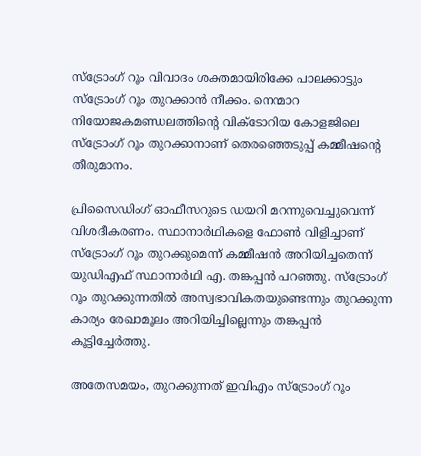സ്ട്രോംഗ് റൂം വിവാദം ശക്തമായിരിക്കേ പാലക്കാട്ടും സ്ട്രോംഗ് റൂം തുറക്കാൻ നീക്കം. നെന്മാറ നിയോജകമണ്ഡലത്തിന്‍റെ വിക്ടോറിയ കോളജിലെ സ്ട്രോംഗ് റൂം തുറക്കാനാണ് തെരഞ്ഞെടുപ്പ് കമ്മീഷന്‍റെ തീരുമാനം.

പ്രിസൈഡിംഗ് ഓഫീസറുടെ ഡയറി മറന്നുവെച്ചുവെന്ന് വിശദീകരണം. സ്ഥാനാർഥികളെ ഫോൺ വിളിച്ചാണ് സ്‌ട്രോംഗ് റൂം തുറക്കുമെന്ന് കമ്മീഷൻ അറിയിച്ചതെന്ന് യുഡിഎഫ് സ്ഥാനാർഥി എ. തങ്കപ്പൻ പറഞ്ഞു. സ്‌ട്രോംഗ് റൂം തുറക്കുന്നതിൽ അസ്വഭാവികതയുണ്ടെന്നും തുറക്കുന്ന കാര്യം രേഖാമൂലം അറിയിച്ചില്ലെന്നും തങ്കപ്പൻ കൂട്ടിച്ചേർത്തു.

അതേസമയം, തുറക്കുന്നത് ഇവിഎം സ്ട്രോംഗ് റൂം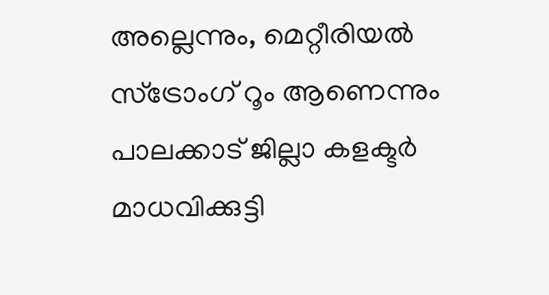അല്ലെന്നും, മെറ്റീരിയൽ സ്ട്രോംഗ് റൂം ആണെന്നും പാലക്കാട് ജില്ലാ കളക്ടർ മാധവിക്കുട്ടി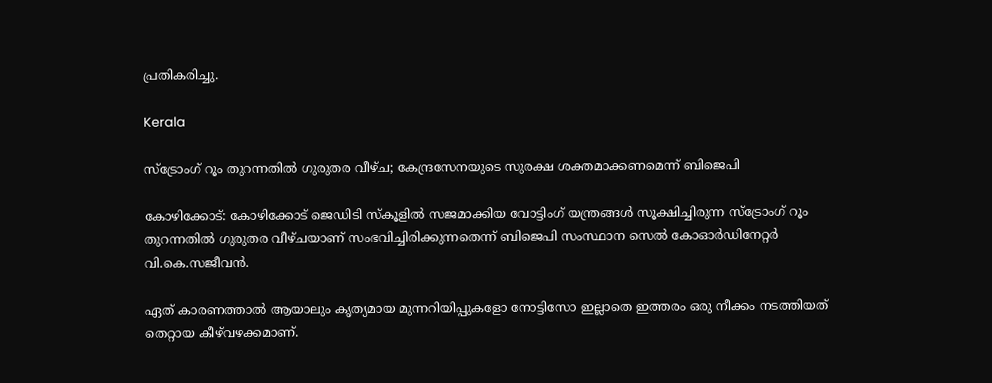പ്രതികരിച്ചു.

Kerala

സ്ട്രോംഗ് റൂം തുറന്നതിൽ ഗുരുതര വീഴ്ച; കേന്ദ്രസേനയുടെ സുരക്ഷ ശക്തമാക്കണമെന്ന് ബിജെപി

കോഴിക്കോട്: കോഴിക്കോട് ജെഡിടി സ്‌കൂളിൽ സജമാക്കിയ വോട്ടിംഗ് യന്ത്രങ്ങൾ സൂക്ഷിച്ചിരുന്ന സ്ട്രോംഗ് റൂം തുറന്നതിൽ ഗുരുതര വീഴ്ചയാണ് സംഭവിച്ചിരിക്കുന്നതെന്ന് ബിജെപി സംസ്ഥാന സെൽ കോഓർഡിനേറ്റർ വി.കെ.സജീവൻ.

ഏത് കാരണത്താൽ ആയാലും കൃത്യമായ മുന്നറിയിപ്പുകളോ നോട്ടിസോ ഇല്ലാതെ ഇത്തരം ഒരു നീക്കം നടത്തിയത് തെറ്റായ കീഴ്‌വഴക്കമാണ്.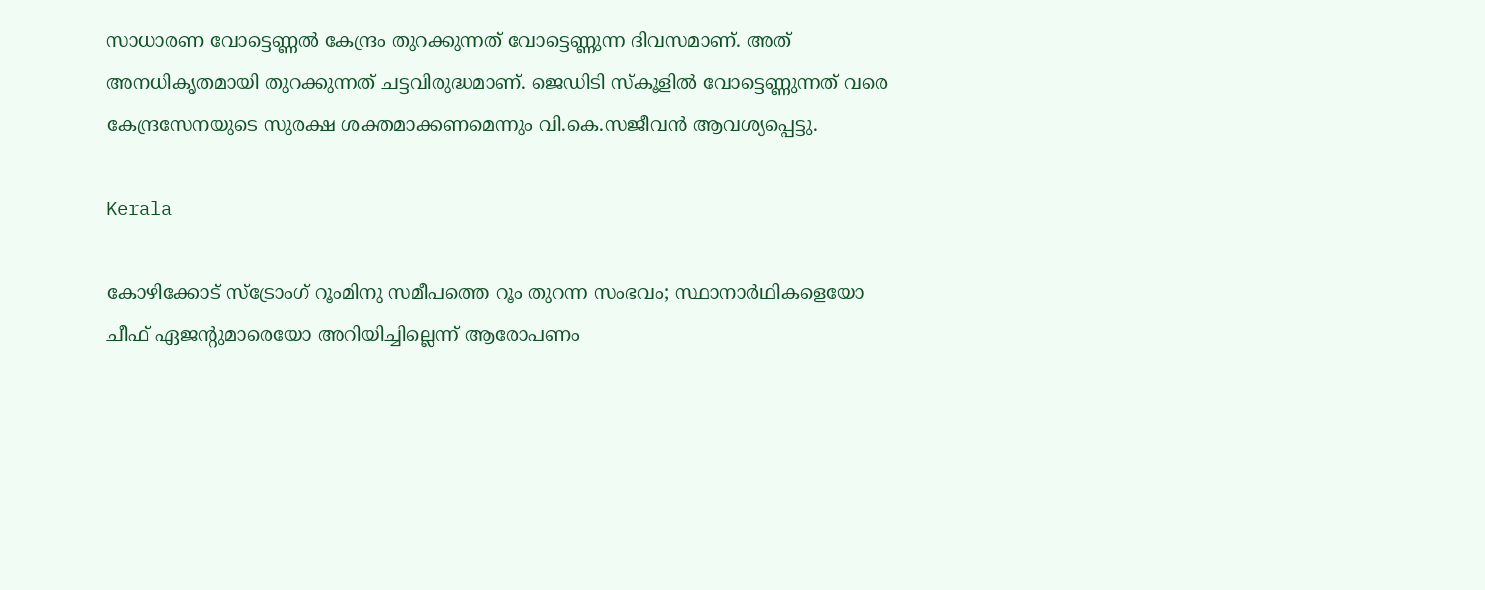സാധാരണ വോട്ടെണ്ണൽ കേന്ദ്രം തുറക്കുന്നത് വോട്ടെണ്ണുന്ന ദിവസമാണ്. അത് അനധികൃതമായി തുറക്കുന്നത് ചട്ടവിരുദ്ധമാണ്. ജെഡിടി സ്കൂളിൽ വോട്ടെണ്ണുന്നത് വരെ കേന്ദ്രസേനയുടെ സുരക്ഷ ശക്തമാക്കണമെന്നും വി.കെ.സജീവൻ ആവശ്യപ്പെട്ടു.

Kerala

കോഴിക്കോട് സ്ട്രോംഗ് റൂംമിനു സമീപത്തെ റൂം തുറന്ന സംഭവം; സ്ഥാനാര്‍ഥികളെയോ ചീഫ് ഏജന്‍റുമാരെയോ അറിയിച്ചില്ലെന്ന് ആരോപണം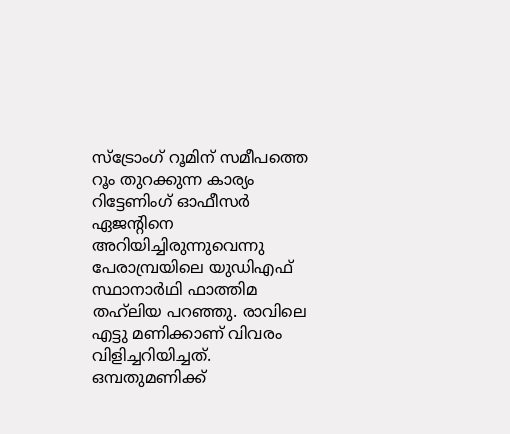സ്‌ട്രോംഗ് റൂമിന് സമീപത്തെ റൂം തുറക്കുന്ന കാര്യം റിട്ടേണിംഗ് ഓഫീസര്‍ ഏജന്‍റിനെ അറിയിച്ചിരുന്നുവെന്നു പേരാമ്പ്രയിലെ യുഡിഎഫ് സ്ഥാനാര്‍ഥി ഫാത്തിമ തഹ്‌ലിയ പറഞ്ഞു. രാവിലെ എട്ടു മണിക്കാണ് വിവരം വിളിച്ചറിയിച്ചത്. ഒമ്പതുമണിക്ക്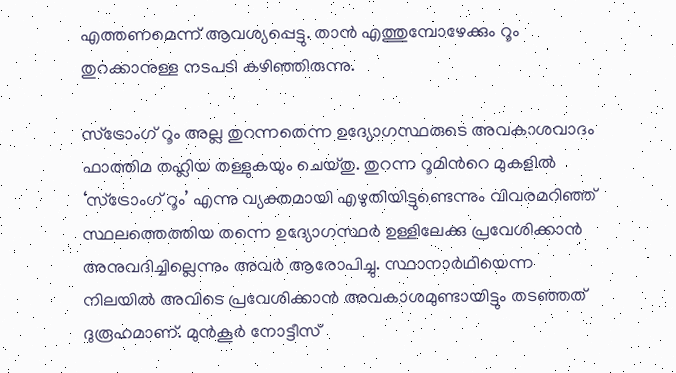എത്തണമെന്ന് ആവശ്യപ്പെട്ടു. താന്‍ എത്തുമ്പോഴേക്കും റൂം തുറക്കാനുള്ള നടപടി കഴിഞ്ഞിരുന്നു.

സ്ട്രോംഗ് റൂം അല്ല തുറന്നതെന്ന ഉദ്യോഗസ്ഥരുടെ അവകാശവാദം ഫാത്തിമ തഹ്ലിയ തള്ളുകയും ചെയ്തു. തുറന്ന റൂമിന്‍റെ മുകളില്‍ ‘സ്ട്രോംഗ് റൂം’ എന്നു വ്യക്തമായി എഴുതിയിട്ടുണ്ടെന്നും വിവരമറിഞ്ഞ് സ്ഥലത്തെത്തിയ തന്നെ ഉദ്യോഗസ്ഥര്‍ ഉള്ളിലേക്കു പ്രവേശിക്കാന്‍ അനുവദിച്ചില്ലെന്നും അവര്‍ ആരോപിച്ചു. സ്ഥാനാര്‍ഥിയെന്ന നിലയില്‍ അവിടെ പ്രവേശിക്കാന്‍ അവകാശമുണ്ടായിട്ടും തടഞ്ഞത് ദുരൂഹമാണ്. മുന്‍കൂര്‍ നോട്ടീസ്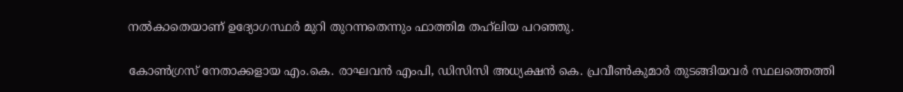നല്‍കാതെയാണ് ഉദ്യോഗസ്ഥര്‍ മുറി തുറന്നതെന്നും ഫാത്തിമ തഹ്‌ലിയ പറഞ്ഞു.

കോണ്‍ഗ്രസ് നേതാക്കളായ എം.കെ. രാഘവന്‍ എംപി, ഡിസിസി അധ്യക്ഷന്‍ കെ. പ്രവീണ്‍കുമാര്‍ തുടങ്ങിയവര്‍ സ്ഥലത്തെത്തി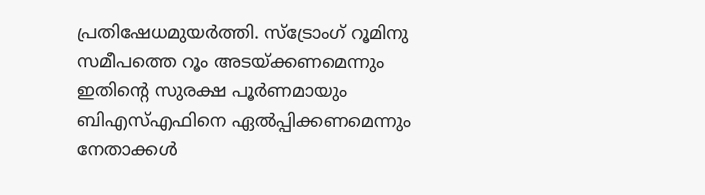പ്രതിഷേധമുയര്‍ത്തി. സ്‌ട്രോംഗ് റൂമിനു സമീപത്തെ റൂം അടയ്ക്കണമെന്നും ഇതിന്‍റെ സുരക്ഷ പൂര്‍ണമായും ബിഎസ്എഫിനെ ഏല്‍പ്പിക്കണമെന്നും നേതാക്കള്‍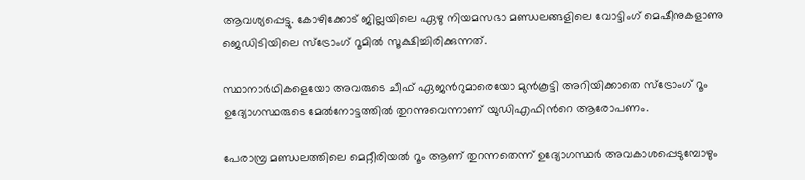ആവശ്യപ്പെട്ടു. കോഴിക്കോട് ജില്ലയിലെ ഏഴു നിയമസഭാ മണ്ഡലങ്ങളിലെ വോട്ടിംഗ് മെഷീനുകളാണു ജെഡിടിയിലെ സ്‌ട്രോംഗ് റൂമില്‍ സൂക്ഷിച്ചിരിക്കുന്നത്.

സ്ഥാനാര്‍ഥികളെയോ അവരുടെ ചീഫ് ഏജന്‍റുമാരെയോ മുന്‍കൂട്ടി അറിയിക്കാതെ സ്‌ട്രോംഗ് റൂം ഉദ്യോഗസ്ഥരുടെ മേല്‍നോട്ടത്തില്‍ തുറന്നുവെന്നാണ് യുഡിഎഫിന്‍റെ ആരോപണം.

പേരാമ്പ്ര മണ്ഡലത്തിലെ മെറ്റീരിയല്‍ റൂം ആണ് തുറന്നതെന്ന് ഉദ്യോഗസ്ഥര്‍ അവകാശപ്പെടുമ്പോഴും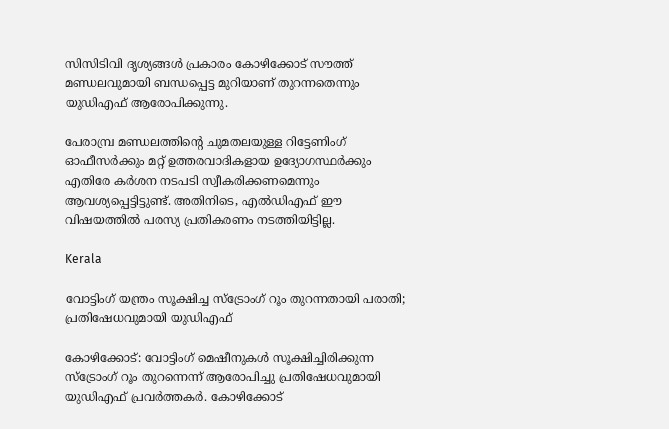സിസിടിവി ദൃശ്യങ്ങള്‍ പ്രകാരം കോഴിക്കോട് സൗത്ത് മണ്ഡലവുമായി ബന്ധപ്പെട്ട മുറിയാണ് തുറന്നതെന്നും യുഡിഎഫ് ആരോപിക്കുന്നു.

പേരാമ്പ്ര മണ്ഡലത്തിന്‍റെ ചുമതലയുള്ള റിട്ടേണിംഗ് ഓഫീസര്‍ക്കും മറ്റ് ഉത്തരവാദികളായ ഉദ്യോഗസ്ഥര്‍ക്കും എതിരേ കര്‍ശന നടപടി സ്വീകരിക്കണമെന്നും ആവശ്യപ്പെട്ടിട്ടുണ്ട്. അതിനിടെ, എല്‍ഡിഎഫ് ഈ വിഷയത്തില്‍ പരസ്യ പ്രതികരണം നടത്തിയിട്ടില്ല.

Kerala

വോട്ടിംഗ് യന്ത്രം സൂക്ഷിച്ച സ്‌ട്രോംഗ് റൂം തുറന്നതായി പരാതി; പ്രതിഷേധവുമായി യുഡിഎഫ്

കോഴിക്കോട്: വോട്ടിംഗ് മെഷീനുകൾ സൂക്ഷിച്ചിരിക്കുന്ന സ്‌ട്രോംഗ് റൂം തുറന്നെന്ന് ആരോപിച്ചു പ്രതിഷേധവുമായി യുഡിഎഫ് പ്രവർത്തകർ. കോഴിക്കോട്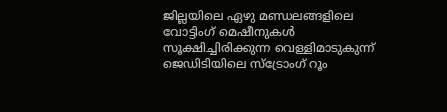ജില്ലയിലെ ഏഴു മണ്ഡലങ്ങളിലെ വോട്ടിംഗ് മെഷീനുകൾ സൂക്ഷിച്ചിരിക്കുന്ന വെള്ളിമാടുകുന്ന് ജെഡിടിയിലെ സ്ട്രോംഗ് റൂം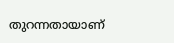തുറന്നതായാണ്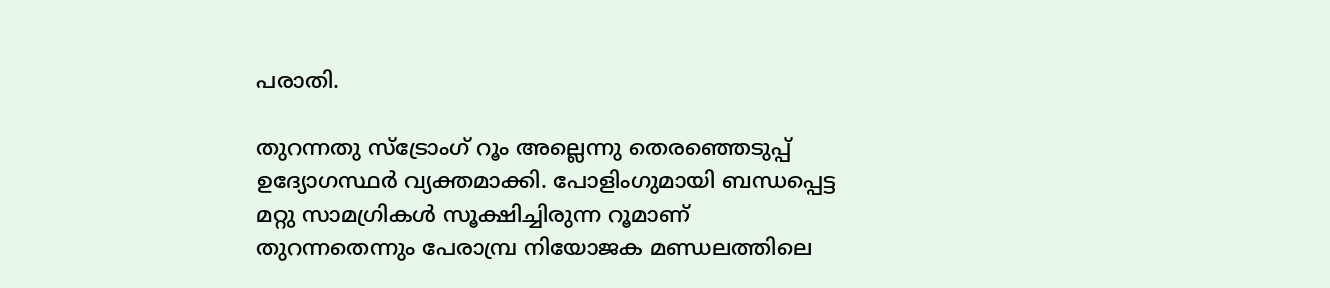പരാതി.

തുറന്നതു സ്ട്രോംഗ് റൂം അല്ലെന്നു തെരഞ്ഞെടുപ്പ് ഉദ്യോഗസ്ഥർ വ്യക്തമാക്കി. പോളിംഗുമായി ബന്ധപ്പെട്ട മറ്റു സാമഗ്രികൾ സൂക്ഷിച്ചിരുന്ന റൂമാണ് തുറന്നതെന്നും പേരാമ്പ്ര നിയോജക മണ്ഡലത്തിലെ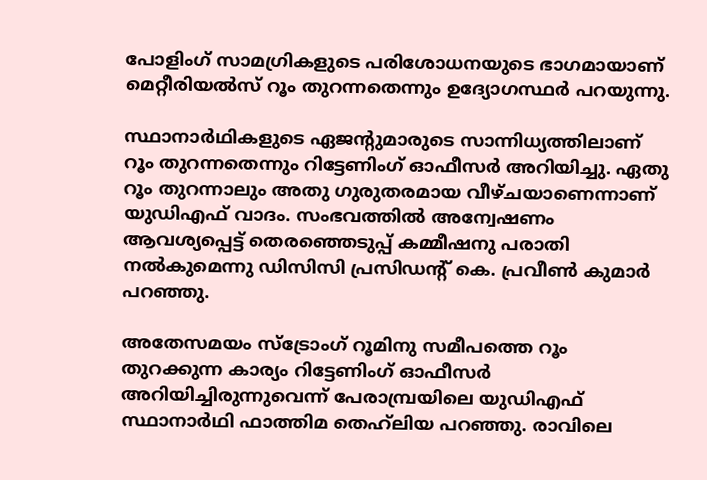പോളിംഗ് സാമഗ്രികളുടെ പരിശോധനയുടെ ഭാഗമായാണ് മെറ്റീരിയൽസ് റൂം തുറന്നതെന്നും ഉദ്യോഗസ്ഥർ പറയുന്നു.

സ്ഥാനാർഥികളുടെ ഏജന്‍റുമാരുടെ സാന്നിധ്യത്തിലാണ് റൂം തുറന്നതെന്നും റിട്ടേണിംഗ് ഓഫീസർ അറിയിച്ചു. ഏതു റൂം തുറന്നാലും അതു ഗുരുതരമായ വീഴ്‌ചയാണെന്നാണ് യുഡിഎഫ് വാദം. സംഭവത്തിൽ അന്വേഷണം ആവശ്യപ്പെട്ട് തെരഞ്ഞെടുപ്പ് കമ്മീഷനു പരാതി നൽകുമെന്നു ഡിസിസി പ്രസിഡന്‍റ് കെ. പ്രവീൺ കുമാർ പറഞ്ഞു.

അതേസമയം സ്ട്രോംഗ് റൂമിനു സമീപത്തെ റൂം തുറക്കുന്ന കാര്യം റിട്ടേണിംഗ് ഓഫീസർ അറിയിച്ചിരുന്നുവെന്ന് പേരാമ്പ്രയിലെ യുഡിഎഫ് സ്ഥാനാർഥി ഫാത്തിമ തെഹ്‌ലിയ പറഞ്ഞു. രാവിലെ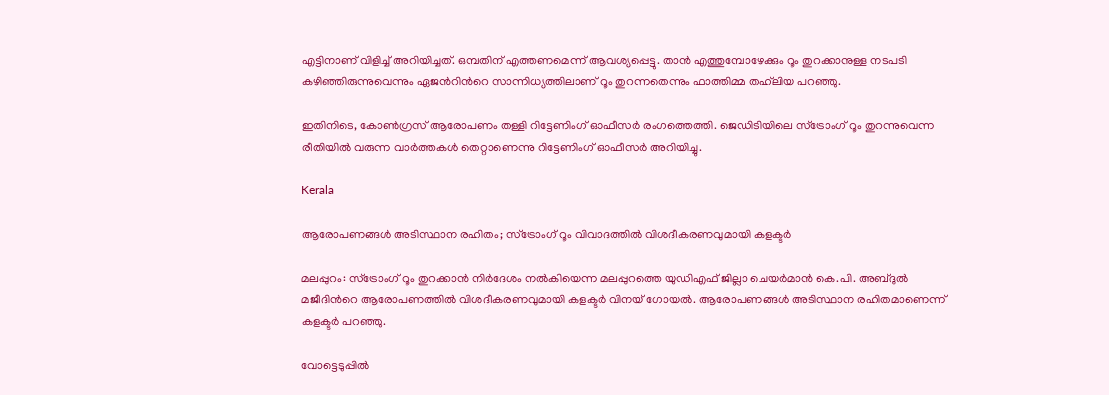എട്ടിനാണ് വിളിച്ച് അറിയിച്ചത്. ഒമ്പതിന് എത്തണമെന്ന് ആവശ്യപ്പെട്ടു. താൻ എത്തുമ്പോഴേക്കും റൂം തുറക്കാനുള്ള നടപടി കഴിഞ്ഞിരുന്നുവെന്നും ഏജന്‍റിന്‍റെ സാന്നിധ്യത്തിലാണ് റൂം തുറന്നതെന്നും ഫാത്തിമ്മ തഹ്‌ലിയ പറഞ്ഞു.

ഇതിനിടെ, കോണ്‍ഗ്രസ് ആരോപണം തള്ളി റിട്ടേണിംഗ് ഓഫീസര്‍ രംഗത്തെത്തി. ജെഡിടിയിലെ സ്‌ട്രോംഗ് റൂം തുറന്നുവെന്ന രീതിയില്‍ വരുന്ന വാര്‍ത്തകള്‍ തെറ്റാണെന്നു റിട്ടേണിംഗ് ഓഫീസര്‍ അറിയിച്ചു.

Kerala

ആരോപണങ്ങൾ അടിസ്ഥാന രഹിതം; സ്ട്രോംഗ് റൂം വിവാദത്തിൽ വിശദീകരണവുമായി കളക്ടർ

മലപ്പുറം: സ്ട്രോംഗ് റൂം തുറക്കാൻ നിർദേശം നൽകിയെന്ന മലപ്പുറത്തെ യുഡിഎഫ് ജില്ലാ ചെയർമാൻ കെ.പി. അബ്ദുൽ മജീദിന്‍റെ ആരോപണത്തിൽ വിശദീകരണവുമായി കളക്ടർ വിനയ് ഗോയൽ. ആരോപണങ്ങൾ അടിസ്ഥാന രഹിതമാണെന്ന് കളക്ടർ പറഞ്ഞു.

വോട്ടെടുപ്പിൽ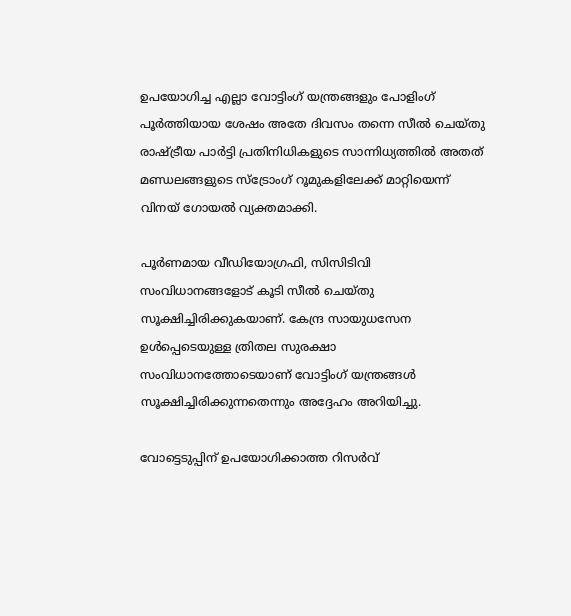ഉപയോഗിച്ച എല്ലാ വോട്ടിംഗ് യന്ത്രങ്ങളും പോളിംഗ് പൂർത്തിയായ ശേഷം അതേ ദിവസം തന്നെ സീൽ ചെയ്തു രാഷ്ട്രീയ പാർട്ടി പ്രതിനിധികളുടെ സാന്നിധ്യത്തിൽ അതത് മണ്ഡലങ്ങളുടെ സ്ട്രോംഗ് റൂമുകളിലേക്ക് മാറ്റിയെന്ന് വിനയ് ഗോയൽ വ്യക്തമാക്കി.

പൂർണമായ വീഡിയോഗ്രഫി, സിസിടിവി സംവിധാനങ്ങളോട് കൂടി സീൽ ചെയ്തു സൂക്ഷിച്ചിരിക്കുകയാണ്. കേന്ദ്ര സായുധസേന ഉൾപ്പെടെയുള്ള ത്രിതല സുരക്ഷാ സംവിധാനത്തോടെയാണ് വോട്ടിംഗ് യന്ത്രങ്ങൾ സൂക്ഷിച്ചിരിക്കുന്നതെന്നും അദ്ദേഹം അറിയിച്ചു.

വോട്ടെടുപ്പിന് ഉപയോഗിക്കാത്ത റിസർവ്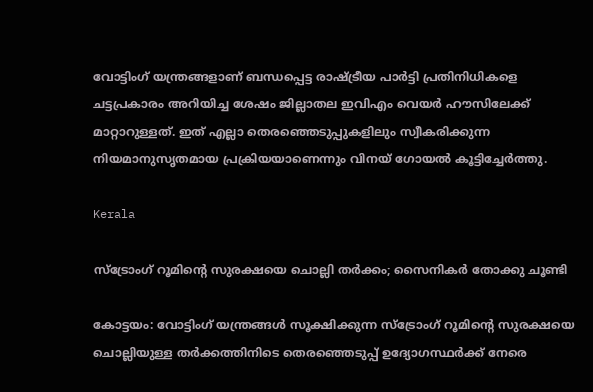വോട്ടിംഗ് യന്ത്രങ്ങളാണ് ബന്ധപ്പെട്ട രാഷ്ട്രീയ പാർട്ടി പ്രതിനിധികളെ ചട്ടപ്രകാരം അറിയിച്ച ശേഷം ജില്ലാതല ഇവിഎം വെയർ ഹൗസിലേക്ക് മാറ്റാറുള്ളത്. ഇത് എല്ലാ തെരഞ്ഞെടുപ്പുകളിലും സ്വീകരിക്കുന്ന നിയമാനുസൃതമായ പ്രക്രിയയാണെന്നും വിനയ് ഗോയൽ കൂട്ടിച്ചേർത്തു.

Kerala

സ്ട്രോംഗ് റൂമിന്‍റെ സുരക്ഷയെ ചൊല്ലി തർക്കം; സൈനികർ തോക്കു ചൂണ്ടി

കോ‌ട്ടയം: വോട്ടിംഗ് യന്ത്രങ്ങൾ സൂക്ഷിക്കുന്ന സ്ട്രോംഗ് റൂമിന്‍റെ സുരക്ഷയെ ചൊല്ലിയുള്ള തർക്കത്തിനിടെ തെരഞ്ഞെടുപ്പ് ഉദ്യോഗസ്ഥർക്ക് നേരെ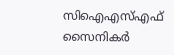സിഐഎസ്എഫ് സൈനികർ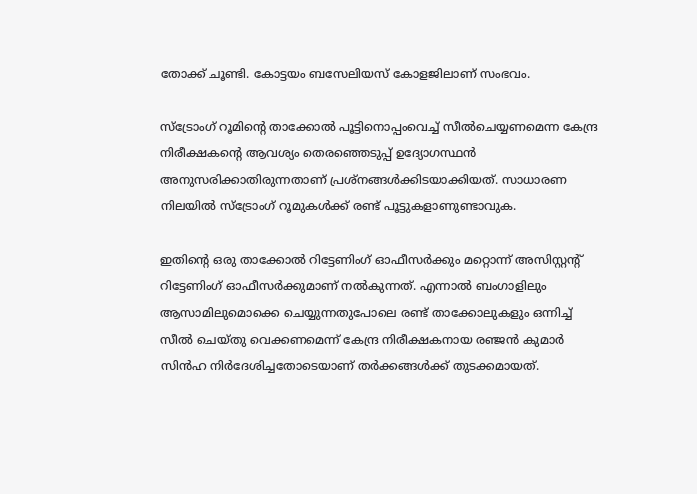തോക്ക് ചൂണ്ടി. കോട്ടയം ബസേലിയസ് കോളജിലാണ് സംഭവം.

സ്ട്രോംഗ് റൂമിന്‍റെ താക്കോൽ പൂട്ടിനൊപ്പംവെച്ച് സീൽചെയ്യണമെന്ന കേന്ദ്ര നിരീക്ഷകന്‍റെ ആവശ്യം തെരഞ്ഞെടുപ്പ് ഉദ്യോഗസ്ഥൻ അനുസരിക്കാതിരുന്നതാണ് പ്രശ്‌നങ്ങൾക്കിടയാക്കിയത്. സാധാരണ നിലയിൽ സ്ട്രോംഗ് റൂമുകൾക്ക് രണ്ട് പൂട്ടുകളാണുണ്ടാവുക.

ഇതിന്‍റെ ഒരു താക്കോൽ റിട്ടേണിംഗ് ഓഫീസർക്കും മറ്റൊന്ന് അസിസ്റ്റന്‍റ് റിട്ടേണിംഗ് ഓഫീസർക്കുമാണ് നൽകുന്നത്. എന്നാൽ ബംഗാളിലും ആസാമിലുമൊക്കെ ചെയ്യുന്നതുപോലെ രണ്ട് താക്കോലുകളും ഒന്നിച്ച് സീൽ ചെയ്‌തു വെക്കണമെന്ന് കേന്ദ്ര നിരീക്ഷകനായ രഞ്ജൻ കുമാർ സിൻഹ നിർദേശിച്ചതോടെയാണ് തർക്കങ്ങൾക്ക് തുടക്കമായത്.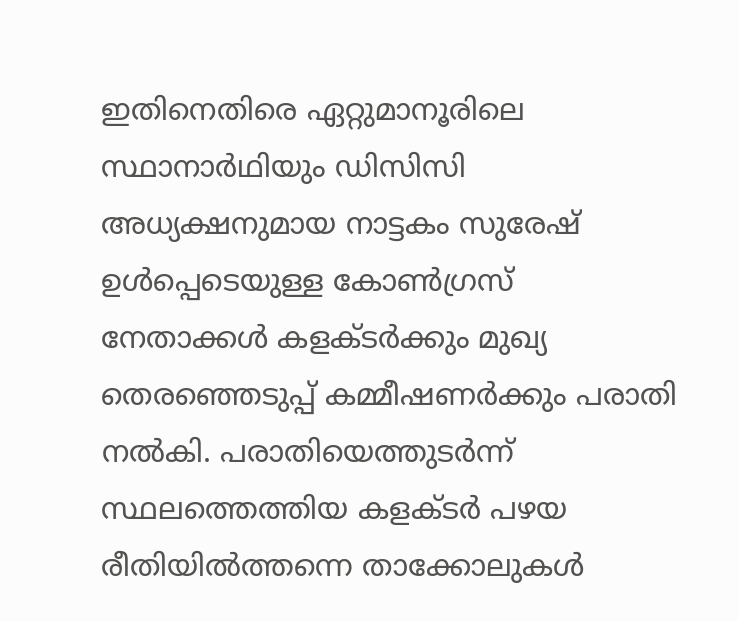ഇതിനെതിരെ ഏറ്റുമാനൂരിലെ സ്ഥാനാർഥിയും ഡിസിസി അധ്യക്ഷനുമായ നാട്ടകം സുരേഷ് ഉൾപ്പെടെയുള്ള കോൺഗ്രസ് നേതാക്കൾ കളക്ടർക്കും മുഖ്യ തെരഞ്ഞെടുപ്പ് കമ്മീഷണർക്കും പരാതി നൽകി. പരാതിയെത്തുടർന്ന് സ്ഥലത്തെത്തിയ കളക്‌ടർ പഴയ രീതിയിൽത്തന്നെ താക്കോലുകൾ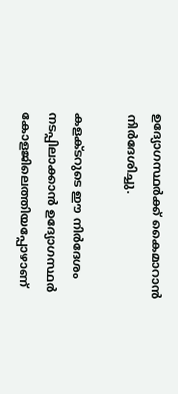ഉദ്യോഗസ്ഥർക്ക് കൈമാറാൻ നിർദേശിച്ചു.

കളക്ടറുടെ ഈ നിർദേശം നടപ്പിലാക്കാൻ ഉദ്യോഗസ്ഥർ കോളജിലെത്തിയപ്പോഴാണ്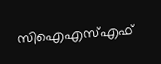സിഐഎസ്എഫ്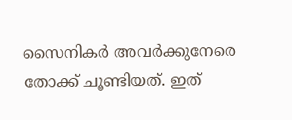സൈനികർ അവർക്കുനേരെ തോക്ക് ചൂണ്ടിയത്. ഇത്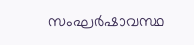സംഘർഷാവസ്ഥ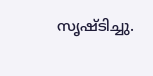സൃഷ്ടിച്ചു.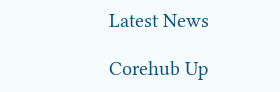Latest News

Corehub Up